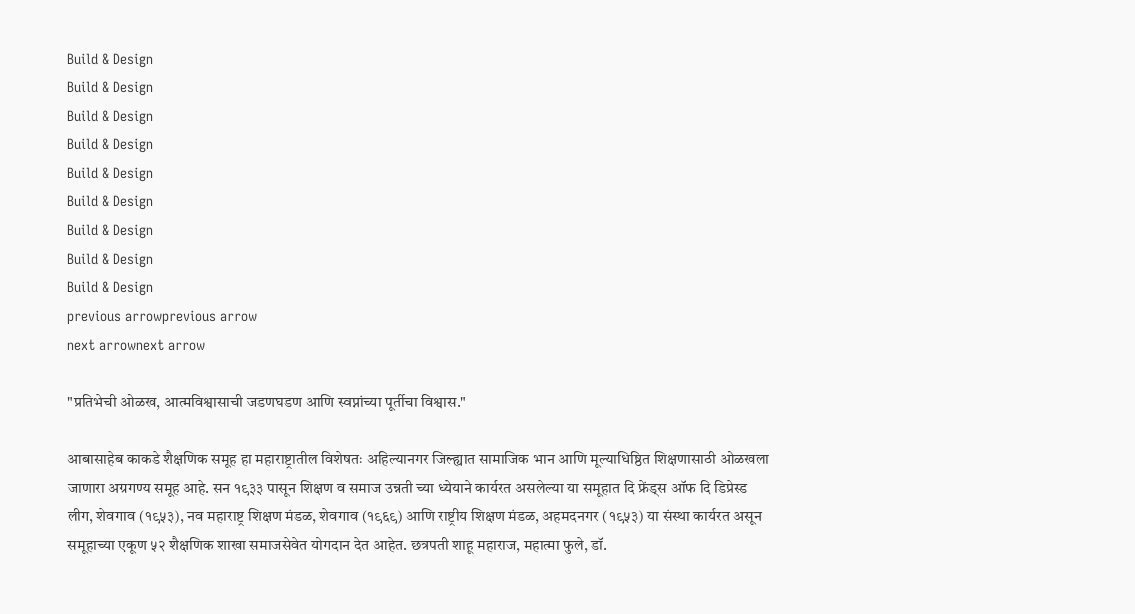Build & Design
Build & Design
Build & Design
Build & Design
Build & Design
Build & Design
Build & Design
Build & Design
Build & Design
previous arrowprevious arrow
next arrownext arrow

"प्रतिभेची ओळख, आत्मविश्वासाची जडणघडण आणि स्वप्नांच्या पूर्तीचा विश्वास."

आबासाहेब काकडे शैक्षणिक समूह हा महाराष्ट्रातील विशेषतः अहिल्यानगर जिल्ह्यात सामाजिक भान आणि मूल्याधिष्ठित शिक्षणासाठी ओळखला जाणारा अग्रगण्य समूह आहे. सन १९३३ पासून शिक्षण व समाज उन्नती च्या ध्येयाने कार्यरत असलेल्या या समूहात दि फ्रेंड्स ऑफ दि डिप्रेस्ड लीग, शेवगाव (१९५३), नव महाराष्ट्र शिक्षण मंडळ, शेवगाव (१९६९) आणि राष्ट्रीय शिक्षण मंडळ, अहमदनगर (१९५३) या संस्था कार्यरत असून समूहाच्या एकूण ५२ शैक्षणिक शाखा समाजसेवेत योगदान देत आहेत. छत्रपती शाहू महाराज, महात्मा फुले, डॉ.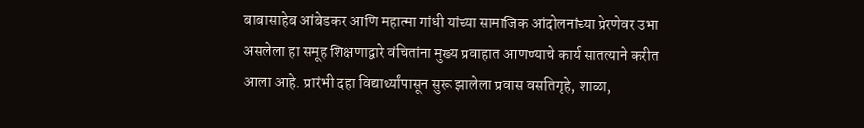बाबासाहेब आंबेडकर आणि महात्मा गांधी यांच्या सामाजिक आंदोलनांच्या प्रेरणेवर उभा असलेला हा समूह शिक्षणाद्वारे वंचितांना मुख्य प्रवाहात आणण्याचे कार्य सातत्याने करीत आला आहे. प्रारंभी दहा विद्यार्थ्यांपासून सुरू झालेला प्रवास वसतिगृहे, शाळा,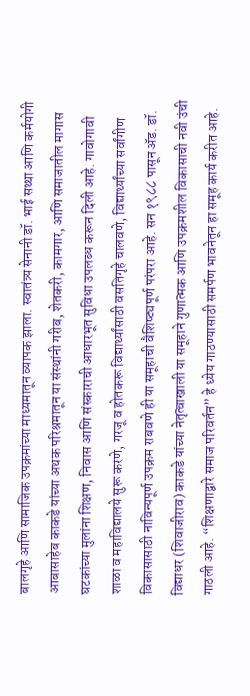बालगृहे आणि सामाजिक उपक्रमांच्या माध्यमातून व्यापक झाला. स्वातंत्र्य सेनानी डॉ. भाई सथ्था आणि कर्मयोगी आबासाहेब काकडे यांच्या अथक परिश्रमातून या संस्थांनी गरीब, शेतकरी, कामगार, आणि समाजातील मागास घटकांच्या मुलांना शिक्षण, निवास आणि संस्काराची आधारभूत सुविधा उपलब्ध करून दिली आहे. गावोगावी शाळा व महाविद्यालये सुरू करणे, गरजू व होतकरू विद्यार्थ्यांसाठी वसतिगृहे चालवणे, विद्यार्थ्यांच्या सर्वांगीण विकासासाठी नाविन्यपूर्ण उपक्रम राबवणे ही या समूहाची वैशिष्ट्यपूर्ण परंपरा आहे. सन १९८८ पासून ॲड. डॉ. विद्याधर (शिवाजीराव) काकडे यांच्या नेतृत्वाखाली या समूहाने गुणात्मक आणि उपक्रमशील विकासाची नवी उंची गाठली आहे. “शिक्षणाद्वारे समाज परिवर्तन” हे ध्येय गाठण्यासाठी समर्पण भावनेतून हा समूह कार्य करीत आहे.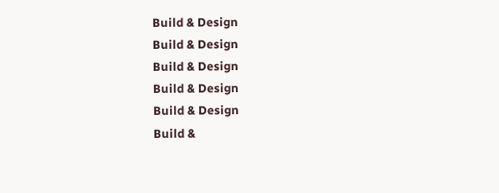Build & Design
Build & Design
Build & Design
Build & Design
Build & Design
Build &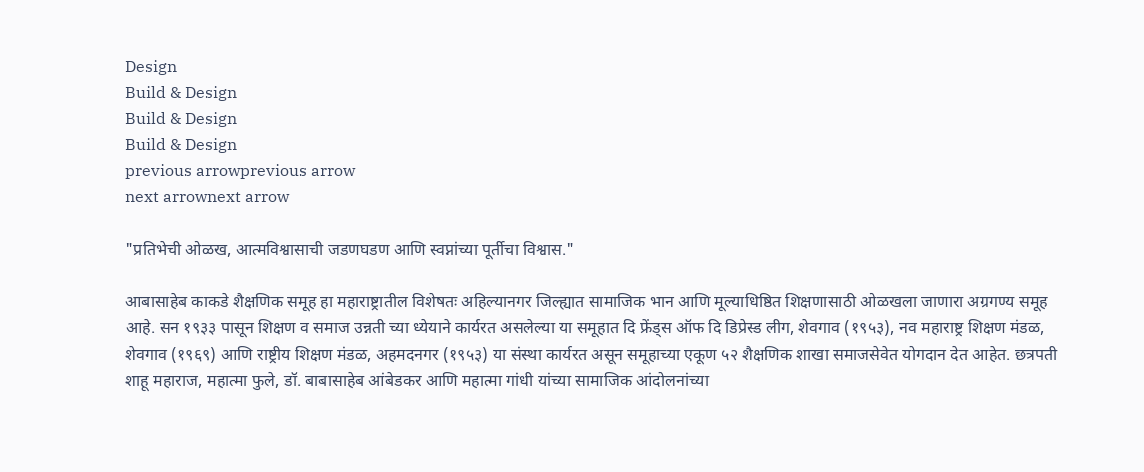Design
Build & Design
Build & Design
Build & Design
previous arrowprevious arrow
next arrownext arrow

"प्रतिभेची ओळख, आत्मविश्वासाची जडणघडण आणि स्वप्नांच्या पूर्तीचा विश्वास."

आबासाहेब काकडे शैक्षणिक समूह हा महाराष्ट्रातील विशेषतः अहिल्यानगर जिल्ह्यात सामाजिक भान आणि मूल्याधिष्ठित शिक्षणासाठी ओळखला जाणारा अग्रगण्य समूह आहे. सन १९३३ पासून शिक्षण व समाज उन्नती च्या ध्येयाने कार्यरत असलेल्या या समूहात दि फ्रेंड्स ऑफ दि डिप्रेस्ड लीग, शेवगाव (१९५३), नव महाराष्ट्र शिक्षण मंडळ, शेवगाव (१९६९) आणि राष्ट्रीय शिक्षण मंडळ, अहमदनगर (१९५३) या संस्था कार्यरत असून समूहाच्या एकूण ५२ शैक्षणिक शाखा समाजसेवेत योगदान देत आहेत. छत्रपती शाहू महाराज, महात्मा फुले, डॉ. बाबासाहेब आंबेडकर आणि महात्मा गांधी यांच्या सामाजिक आंदोलनांच्या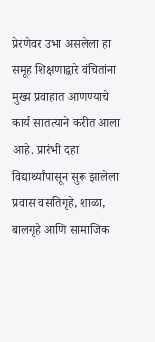प्रेरणेवर उभा असलेला हा समूह शिक्षणाद्वारे वंचितांना मुख्य प्रवाहात आणण्याचे कार्य सातत्याने करीत आला आहे. प्रारंभी दहा विद्यार्थ्यांपासून सुरू झालेला प्रवास वसतिगृहे, शाळा, बालगृहे आणि सामाजिक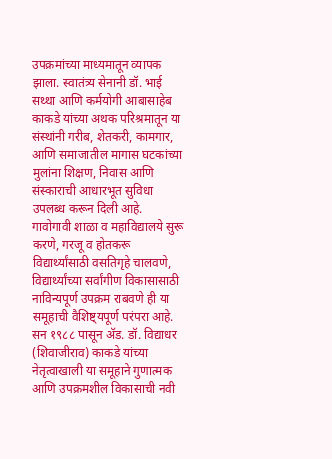उपक्रमांच्या माध्यमातून व्यापक झाला. स्वातंत्र्य सेनानी डॉ. भाई सथ्था आणि कर्मयोगी आबासाहेब काकडे यांच्या अथक परिश्रमातून या संस्थांनी गरीब, शेतकरी, कामगार, आणि समाजातील मागास घटकांच्या मुलांना शिक्षण, निवास आणि संस्काराची आधारभूत सुविधा उपलब्ध करून दिली आहे. गावोगावी शाळा व महाविद्यालये सुरू करणे, गरजू व होतकरू विद्यार्थ्यांसाठी वसतिगृहे चालवणे, विद्यार्थ्यांच्या सर्वांगीण विकासासाठी नाविन्यपूर्ण उपक्रम राबवणे ही या समूहाची वैशिष्ट्यपूर्ण परंपरा आहे. सन १९८८ पासून ॲड. डॉ. विद्याधर (शिवाजीराव) काकडे यांच्या नेतृत्वाखाली या समूहाने गुणात्मक आणि उपक्रमशील विकासाची नवी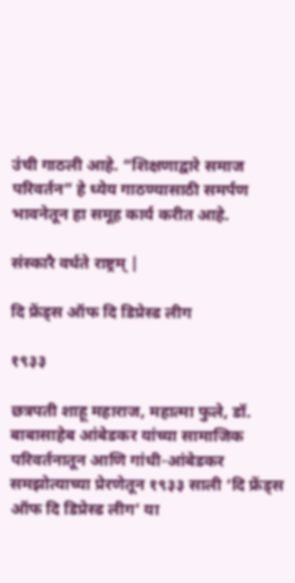उंची गाठली आहे. “शिक्षणाद्वारे समाज परिवर्तन” हे ध्येय गाठण्यासाठी समर्पण भावनेतून हा समूह कार्य करीत आहे.

संस्कारै वर्धते राष्ट्रम् |

दि फ्रेंड्स ऑफ दि डिप्रेस्ड लीग

१९३३

छत्रपती शाहू महाराज, महात्मा फुले, डॉ. बाबासाहेब आंबेडकर यांच्या सामाजिक परिवर्तनातून आणि गांधी-आंबेडकर समझोत्याच्या प्रेरणेतून १९३३ साली ‘दि फ्रेंड्स ऑफ दि डिप्रेस्ड लीग’ या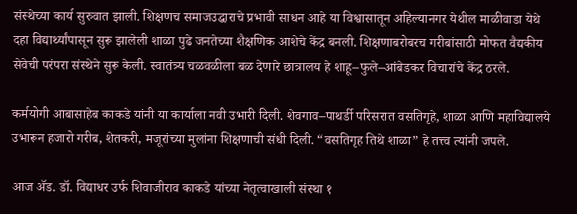संस्थेच्या कार्य सुरुवात झाली. शिक्षणच समाजउद्धाराचे प्रभावी साधन आहे या विश्वासातून अहिल्यानगर येथील माळीवाडा येथे दहा विद्यार्थ्यांपासून सुरू झालेली शाळा पुढे जनतेच्या शैक्षणिक आशेचे केंद्र बनली. शिक्षणाबरोबरच गरीबांसाठी मोफत वैद्यकीय सेवेची परंपरा संस्थेने सुरू केली. स्वातंत्र्य चळवळीला बळ देणारे छात्रालय हे शाहू–फुले–आंबेडकर विचारांचे केंद्र ठरले.

कर्मयोगी आबासाहेब काकडे यांनी या कार्याला नवी उभारी दिली. शेवगाव–पाथर्डी परिसरात वसतिगृहे, शाळा आणि महाविद्यालये उभारून हजारो गरीब, शेतकरी, मजूरांच्या मुलांना शिक्षणाची संधी दिली. “वसतिगृह तिथे शाळा” हे तत्त्व त्यांनी जपले.

आज ॲड. डॉ. विद्याधर उर्फ शिवाजीराव काकडे यांच्या नेतृत्वाखाली संस्था १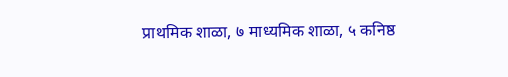प्राथमिक शाळा, ७ माध्यमिक शाळा, ५ कनिष्ठ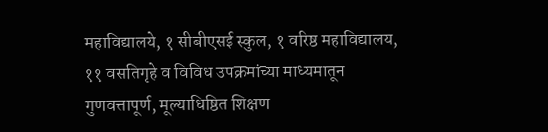महाविद्यालये, १ सीबीएसई स्कुल, १ वरिष्ठ महाविद्यालय, ११ वसतिगृहे व विविध उपक्रमांच्या माध्यमातून गुणवत्तापूर्ण, मूल्याधिष्ठित शिक्षण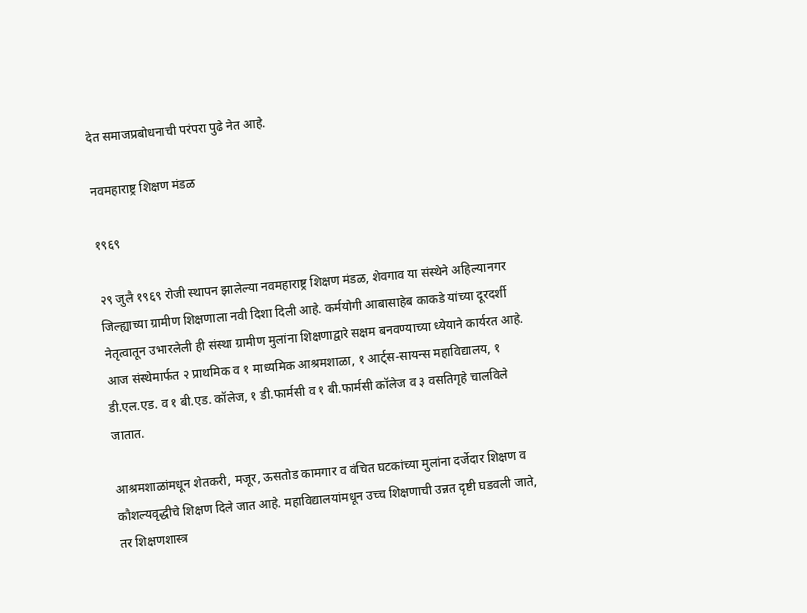देत समाजप्रबोधनाची परंपरा पुढे नेत आहे.

नवमहाराष्ट्र शिक्षण मंडळ

१९६९

२९ जुलै १९६९ रोजी स्थापन झालेल्या नवमहाराष्ट्र शिक्षण मंडळ, शेवगाव या संस्थेने अहिल्यानगर जिल्ह्याच्या ग्रामीण शिक्षणाला नवी दिशा दिली आहे. कर्मयोगी आबासाहेब काकडे यांच्या दूरदर्शी नेतृत्वातून उभारलेली ही संस्था ग्रामीण मुलांना शिक्षणाद्वारे सक्षम बनवण्याच्या ध्येयाने कार्यरत आहे. आज संस्थेमार्फत २ प्राथमिक व १ माध्यमिक आश्रमशाळा, १ आर्ट्स-सायन्स महाविद्यालय, १ डी.एल.एड. व १ बी.एड. कॉलेज, १ डी.फार्मसी व १ बी.फार्मसी कॉलेज व ३ वसतिगृहे चालविले जातात.

आश्रमशाळांमधून शेतकरी, मजूर, ऊसतोड कामगार व वंचित घटकांच्या मुलांना दर्जेदार शिक्षण व कौशल्यवृद्धीचे शिक्षण दिले जात आहे. महाविद्यालयांमधून उच्च शिक्षणाची उन्नत दृष्टी घडवली जाते, तर शिक्षणशास्त्र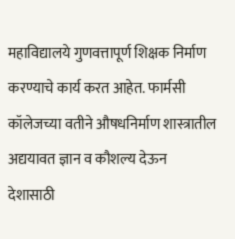महाविद्यालये गुणवत्तापूर्ण शिक्षक निर्माण करण्याचे कार्य करत आहेत. फार्मसी कॉलेजच्या वतीने औषधनिर्माण शास्त्रातील अद्ययावत ज्ञान व कौशल्य देऊन देशासाठी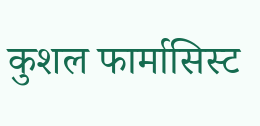कुशल फार्मासिस्ट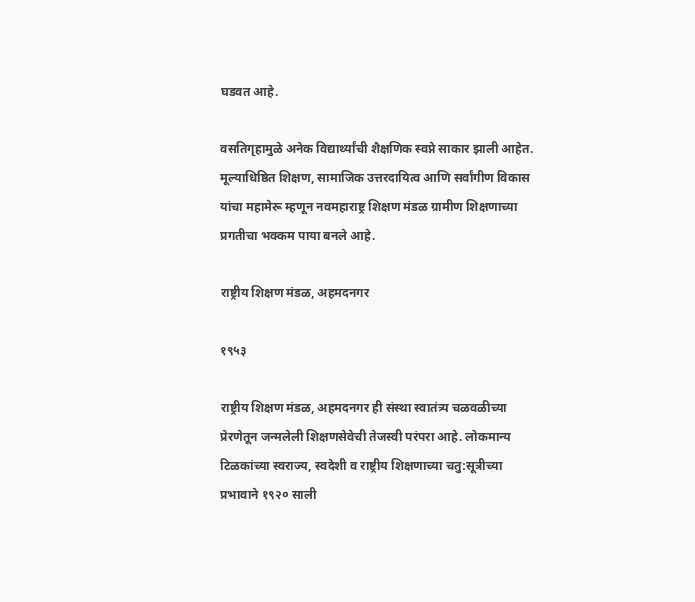घडवत आहे.

वसतिगृहामुळे अनेक विद्यार्थ्यांची शैक्षणिक स्वप्ने साकार झाली आहेत. मूल्याधिष्ठित शिक्षण, सामाजिक उत्तरदायित्व आणि सर्वांगीण विकास यांचा महामेरू म्हणून नवमहाराष्ट्र शिक्षण मंडळ ग्रामीण शिक्षणाच्या प्रगतीचा भक्कम पाया बनले आहे.

राष्ट्रीय शिक्षण मंडळ, अहमदनगर

१९५३

राष्ट्रीय शिक्षण मंडळ, अहमदनगर ही संस्था स्वातंत्र्य चळवळीच्या प्रेरणेतून जन्मलेली शिक्षणसेवेची तेजस्वी परंपरा आहे. लोकमान्य टिळकांच्या स्वराज्य, स्वदेशी व राष्ट्रीय शिक्षणाच्या चतु:सूत्रीच्या प्रभावाने १९२० साली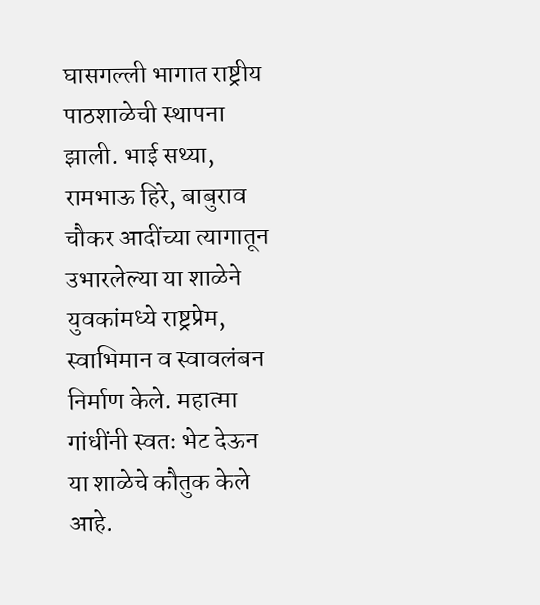घासगल्ली भागात राष्ट्रीय पाठशाळेची स्थापना झाली. भाई सथ्या, रामभाऊ हिरे, बाबुराव चौकर आदींच्या त्यागातून उभारलेल्या या शाळेने युवकांमध्ये राष्ट्रप्रेम, स्वाभिमान व स्वावलंबन निर्माण केले. महात्मा गांधींनी स्वतः भेट देऊन या शाळेचे कौतुक केले आहे.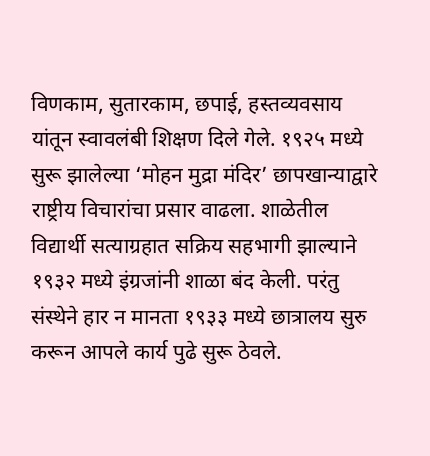विणकाम, सुतारकाम, छपाई, हस्तव्यवसाय यांतून स्वावलंबी शिक्षण दिले गेले. १९२५ मध्ये सुरू झालेल्या ‘मोहन मुद्रा मंदिर’ छापखान्याद्वारे राष्ट्रीय विचारांचा प्रसार वाढला. शाळेतील विद्यार्थी सत्याग्रहात सक्रिय सहभागी झाल्याने १९३२ मध्ये इंग्रजांनी शाळा बंद केली. परंतु संस्थेने हार न मानता १९३३ मध्ये छात्रालय सुरु करून आपले कार्य पुढे सुरू ठेवले.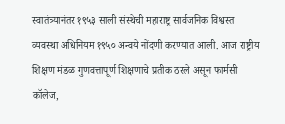स्वातंत्र्यानंतर १९५३ साली संस्थेची महाराष्ट्र सार्वजनिक विश्वस्त व्यवस्था अधिनियम १९५० अन्वये नोंदणी करण्यात आली. आज राष्ट्रीय शिक्षण मंडळ गुणवत्तापूर्ण शिक्षणाचे प्रतीक ठरले असून फार्मसी कॉलेज,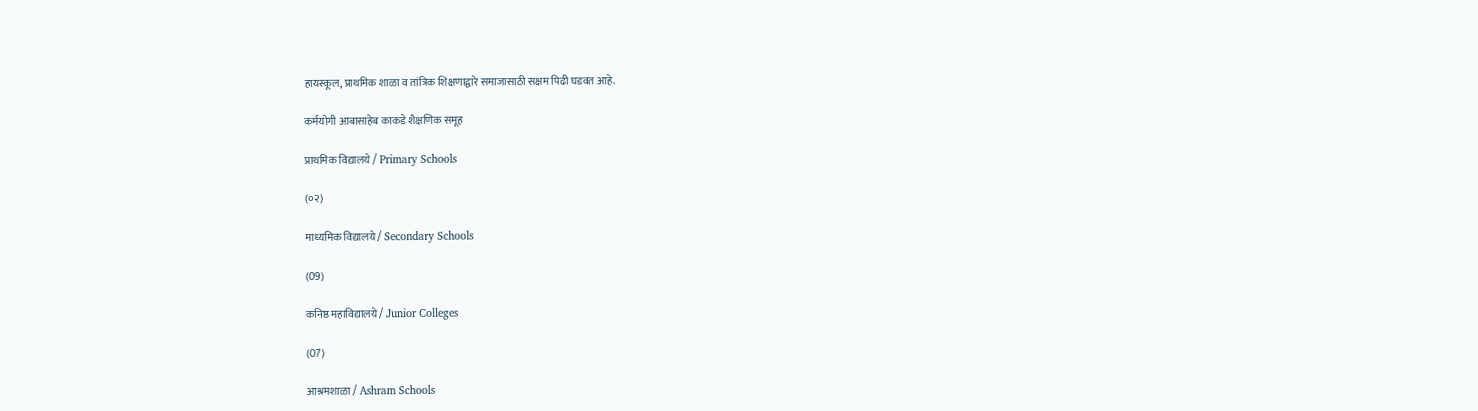हायस्कूल, प्राथमिक शाळा व तांत्रिक शिक्षणाद्वारे समाजासाठी सक्षम पिढी घडवत आहे.

कर्मयोगी आबासाहेब काकडे शैक्षणिक समूह

प्राथमिक विद्यालये / Primary Schools

(०२)

माध्यमिक विद्यालये / Secondary Schools

(09)

कनिष्ठ महाविद्यालये / Junior Colleges

(07)

आश्रमशाळा / Ashram Schools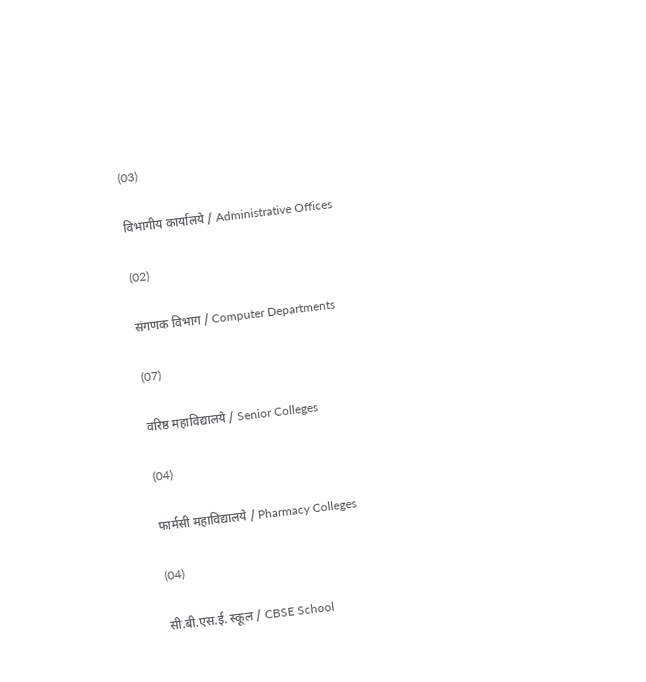(03)

विभागीय कार्यालये / Administrative Offices

(02)

संगणक विभाग / Computer Departments

(07)

वरिष्ठ महाविद्यालये / Senior Colleges

(04)

फार्मसी महाविद्यालये / Pharmacy Colleges

(04)

सी.बी.एस.ई. स्कूल / CBSE School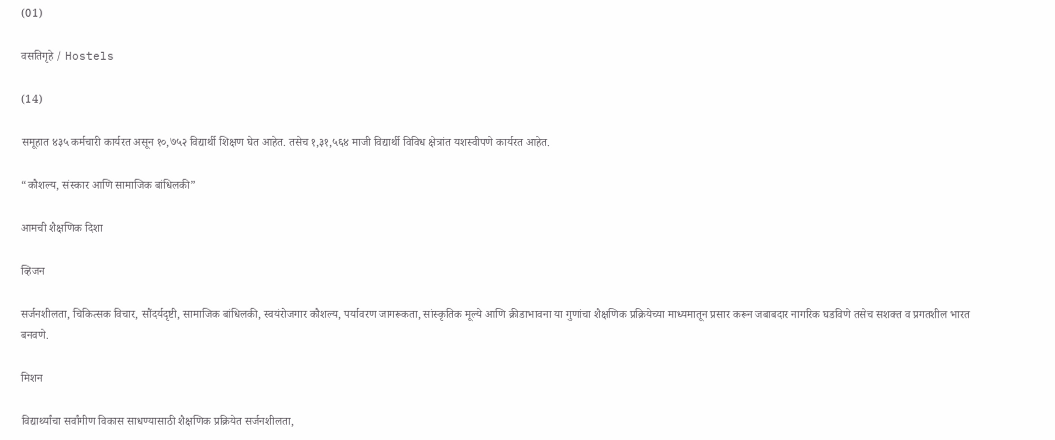(01)

वसतिगृहे / Hostels

(14)

समूहात ४३५ कर्मचारी कार्यरत असून १०,७५२ विद्यार्थी शिक्षण घेत आहेत. तसेच १,३१,५६४ माजी विद्यार्थी विविध क्षेत्रांत यशस्वीपणे कार्यरत आहेत.

“कौशल्य, संस्कार आणि सामाजिक बांधिलकी”

आमची शैक्षणिक दिशा

व्हिजन

सर्जनशीलता, चिकित्सक विचार, सौंदर्यदृष्टी, सामाजिक बांधिलकी, स्वयंरोजगार कौशल्य, पर्यावरण जागरूकता, सांस्कृतिक मूल्ये आणि क्रीडाभावना या गुणांचा शैक्षणिक प्रक्रियेच्या माध्यमातून प्रसार करून जबाबदार नागरिक घडविणे तसेच सशक्त व प्रगतशील भारत बनवणे.

मिशन

विद्यार्थ्यांचा सर्वांगीण विकास साधण्यासाठी शैक्षणिक प्रक्रियेत सर्जनशीलता,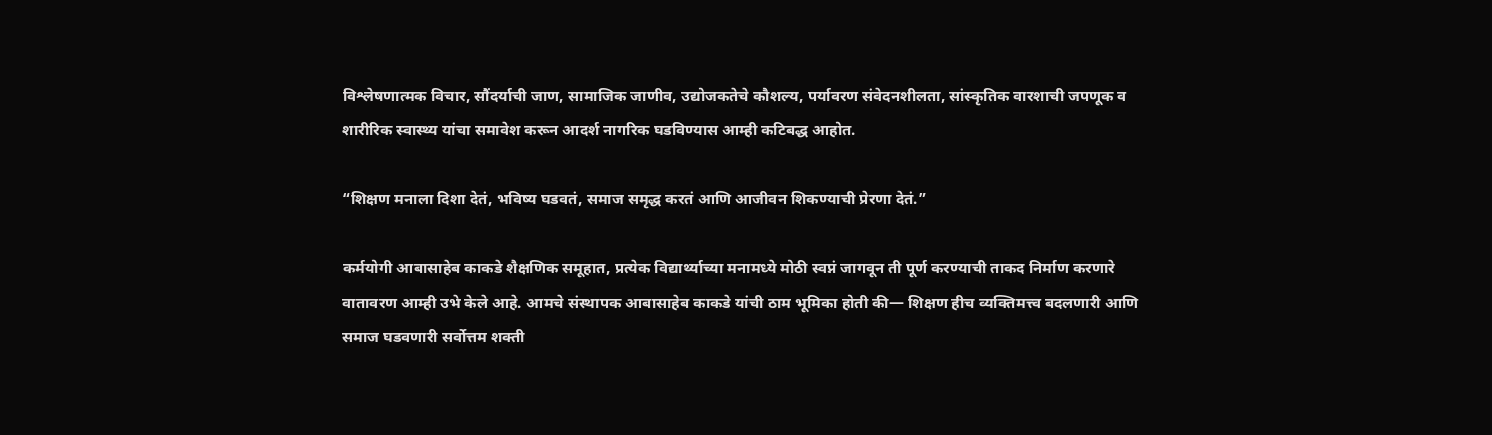विश्लेषणात्मक विचार, सौंदर्याची जाण, सामाजिक जाणीव, उद्योजकतेचे कौशल्य, पर्यावरण संवेदनशीलता, सांस्कृतिक वारशाची जपणूक व शारीरिक स्वास्थ्य यांचा समावेश करून आदर्श नागरिक घडविण्यास आम्ही कटिबद्ध आहोत.

“शिक्षण मनाला दिशा देतं, भविष्य घडवतं, समाज समृद्ध करतं आणि आजीवन शिकण्याची प्रेरणा देतं.”

कर्मयोगी आबासाहेब काकडे शैक्षणिक समूहात, प्रत्येक विद्यार्थ्याच्या मनामध्ये मोठी स्वप्नं जागवून ती पूर्ण करण्याची ताकद निर्माण करणारे वातावरण आम्ही उभे केले आहे. आमचे संस्थापक आबासाहेब काकडे यांची ठाम भूमिका होती की— शिक्षण हीच व्यक्तिमत्त्व बदलणारी आणि समाज घडवणारी सर्वोत्तम शक्ती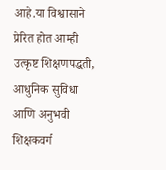आहे.या विश्वासाने प्रेरित होत आम्ही उत्कृष्ट शिक्षणपद्धती, आधुनिक सुविधा आणि अनुभवी शिक्षकवर्ग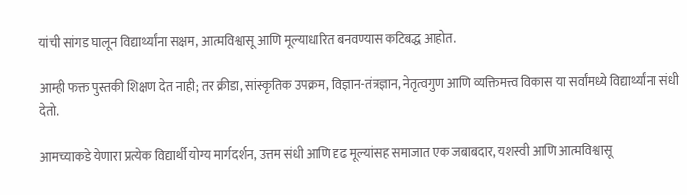यांची सांगड घालून विद्यार्थ्यांना सक्षम, आत्मविश्वासू आणि मूल्याधारित बनवण्यास कटिबद्ध आहोत.

आम्ही फक्त पुस्तकी शिक्षण देत नाही; तर क्रीडा, सांस्कृतिक उपक्रम, विज्ञान-तंत्रज्ञान, नेतृत्वगुण आणि व्यक्तिमत्त्व विकास या सर्वांमध्ये विद्यार्थ्यांना संधी देतो.

आमच्याकडे येणारा प्रत्येक विद्यार्थी योग्य मार्गदर्शन, उत्तम संधी आणि दृढ मूल्यांसह समाजात एक जबाबदार, यशस्वी आणि आत्मविश्वासू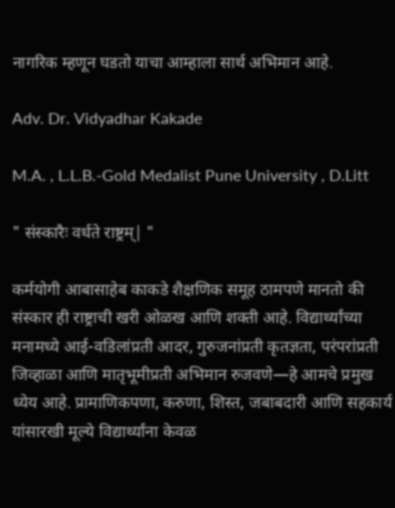नागरिक म्हणून घडतो याचा आम्हाला सार्थ अभिमान आहे.

Adv. Dr. Vidyadhar Kakade

M.A. , L.L.B.-Gold Medalist Pune University , D.Litt

" संस्कारैः वर्धते राष्ट्रम्| "

कर्मयोगी आबासाहेब काकडे शैक्षणिक समूह ठामपणे मानतो की संस्कार ही राष्ट्राची खरी ओळख आणि शक्ती आहे. विद्यार्थ्यांच्या मनामध्ये आई-वडिलांप्रती आदर, गुरुजनांप्रती कृतज्ञता, परंपरांप्रती जिव्हाळा आणि मातृभूमीप्रती अभिमान रुजवणे—हे आमचे प्रमुख ध्येय आहे. प्रामाणिकपणा, करुणा, शिस्त, जबाबदारी आणि सहकार्य यांसारखी मूल्ये विद्यार्थ्यांना केवळ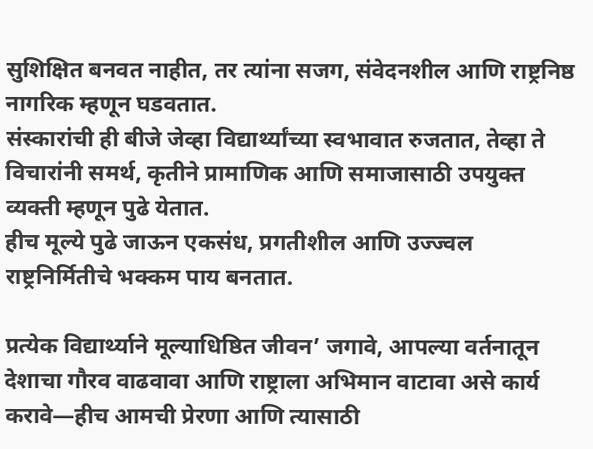सुशिक्षित बनवत नाहीत, तर त्यांना सजग, संवेदनशील आणि राष्ट्रनिष्ठ नागरिक म्हणून घडवतात.
संस्कारांची ही बीजे जेव्हा विद्यार्थ्यांच्या स्वभावात रुजतात, तेव्हा ते विचारांनी समर्थ, कृतीने प्रामाणिक आणि समाजासाठी उपयुक्त व्यक्ती म्हणून पुढे येतात.
हीच मूल्ये पुढे जाऊन एकसंध, प्रगतीशील आणि उज्ज्वल राष्ट्रनिर्मितीचे भक्कम पाय बनतात.

प्रत्येक विद्यार्थ्याने मूल्याधिष्ठित जीवन’ जगावे, आपल्या वर्तनातून देशाचा गौरव वाढवावा आणि राष्ट्राला अभिमान वाटावा असे कार्य करावे—हीच आमची प्रेरणा आणि त्यासाठी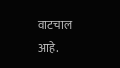वाटचाल आहे.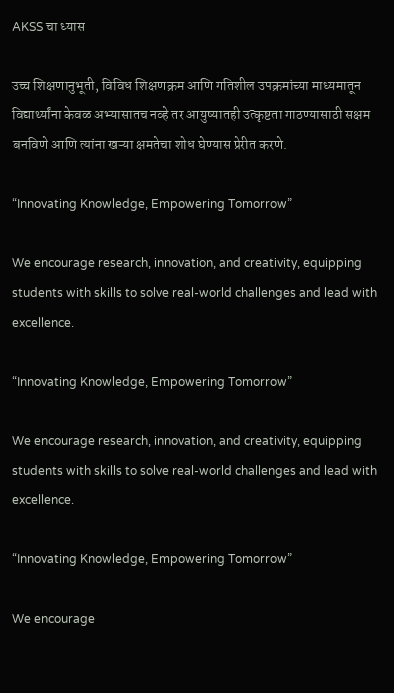AKSS चा ध्यास

उच्च शिक्षणानुभूती, विविध शिक्षणक्रम आणि गतिशील उपक्रमांच्या माध्यमातून विद्यार्थ्यांना केवळ अभ्यासातच नव्हे तर आयुष्यातही उत्कृष्टता गाठण्यासाठी सक्षम बनविणे आणि त्यांना खऱ्या क्षमतेचा शोध घेण्यास प्रेरीत करणे.

“Innovating Knowledge, Empowering Tomorrow”

We encourage research, innovation, and creativity, equipping students with skills to solve real-world challenges and lead with excellence.

“Innovating Knowledge, Empowering Tomorrow”

We encourage research, innovation, and creativity, equipping students with skills to solve real-world challenges and lead with excellence.

“Innovating Knowledge, Empowering Tomorrow”

We encourage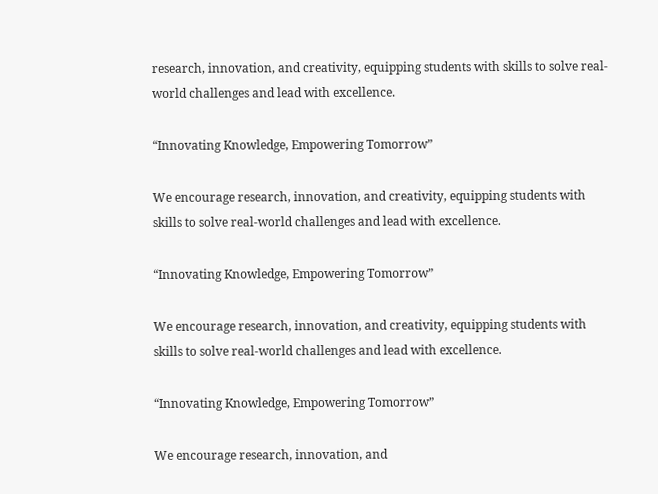research, innovation, and creativity, equipping students with skills to solve real-world challenges and lead with excellence.

“Innovating Knowledge, Empowering Tomorrow”

We encourage research, innovation, and creativity, equipping students with skills to solve real-world challenges and lead with excellence.

“Innovating Knowledge, Empowering Tomorrow”

We encourage research, innovation, and creativity, equipping students with skills to solve real-world challenges and lead with excellence.

“Innovating Knowledge, Empowering Tomorrow”

We encourage research, innovation, and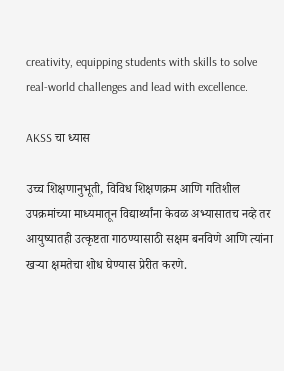creativity, equipping students with skills to solve real-world challenges and lead with excellence.

AKSS चा ध्यास

उच्च शिक्षणानुभूती, विविध शिक्षणक्रम आणि गतिशील उपक्रमांच्या माध्यमातून विद्यार्थ्यांना केवळ अभ्यासातच नव्हे तर आयुष्यातही उत्कृष्टता गाठण्यासाठी सक्षम बनविणे आणि त्यांना खऱ्या क्षमतेचा शोध घेण्यास प्रेरीत करणे.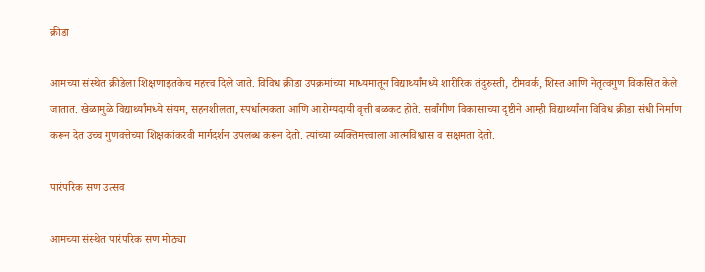क्रीडा

आमच्या संस्थेत क्रीडेला शिक्षणाइतकेच महत्त्व दिले जाते. विविध क्रीडा उपक्रमांच्या माध्यमातून विद्यार्थ्यांमध्ये शारीरिक तंदुरुस्ती, टीमवर्क, शिस्त आणि नेतृत्वगुण विकसित केले जातात. खेळामुळे विद्यार्थ्यांमध्ये संयम, सहनशीलता, स्पर्धात्मकता आणि आरोग्यदायी वृत्ती बळकट होते. सर्वांगीण विकासाच्या दृष्टीने आम्ही विद्यार्थ्यांना विविध क्रीडा संधी निर्माण करून देत उच्च गुणवत्तेच्या शिक्षकांकरवी मार्गदर्शन उपलब्ध करून देतो. त्यांच्या व्यक्तिमत्त्वाला आत्मविश्वास व सक्षमता देतो.

पारंपरिक सण उत्सव

आमच्या संस्थेत पारंपरिक सण मोठ्या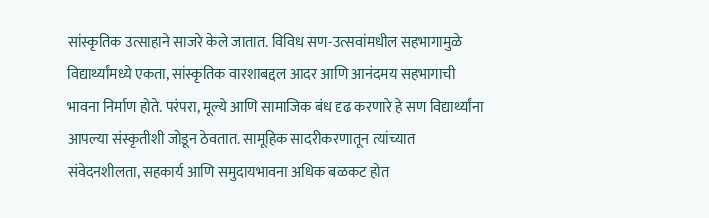सांस्कृतिक उत्साहाने साजरे केले जातात. विविध सण-उत्सवांमधील सहभागामुळे विद्यार्थ्यांमध्ये एकता, सांस्कृतिक वारशाबद्दल आदर आणि आनंदमय सहभागाची भावना निर्माण होते. परंपरा, मूल्ये आणि सामाजिक बंध दृढ करणारे हे सण विद्यार्थ्यांना आपल्या संस्कृतीशी जोडून ठेवतात. सामूहिक सादरीकरणातून त्यांच्यात संवेदनशीलता, सहकार्य आणि समुदायभावना अधिक बळकट होत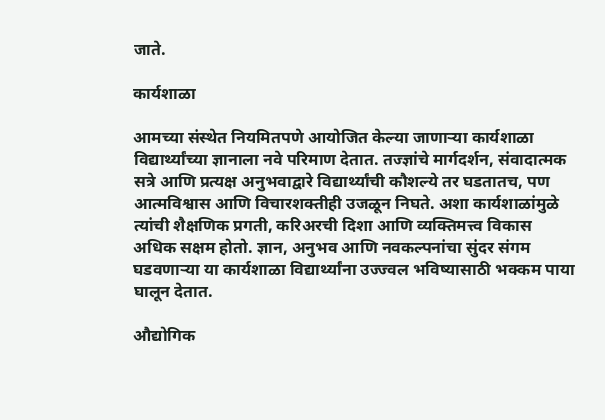जाते.

कार्यशाळा

आमच्या संस्थेत नियमितपणे आयोजित केल्या जाणाऱ्या कार्यशाळा विद्यार्थ्यांच्या ज्ञानाला नवे परिमाण देतात. तज्ज्ञांचे मार्गदर्शन, संवादात्मक सत्रे आणि प्रत्यक्ष अनुभवाद्वारे विद्यार्थ्यांची कौशल्ये तर घडतातच, पण आत्मविश्वास आणि विचारशक्तीही उजळून निघते. अशा कार्यशाळांमुळे त्यांची शैक्षणिक प्रगती, करिअरची दिशा आणि व्यक्तिमत्त्व विकास अधिक सक्षम होतो. ज्ञान, अनुभव आणि नवकल्पनांचा सुंदर संगम घडवणाऱ्या या कार्यशाळा विद्यार्थ्यांना उज्ज्वल भविष्यासाठी भक्कम पाया घालून देतात.

औद्योगिक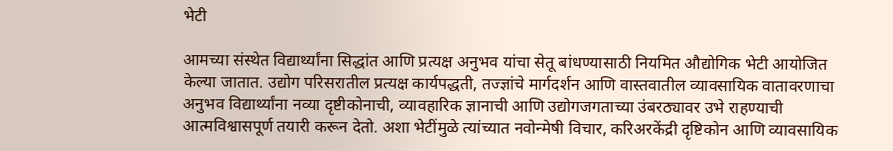भेटी

आमच्या संस्थेत विद्यार्थ्यांना सिद्धांत आणि प्रत्यक्ष अनुभव यांचा सेतू बांधण्यासाठी नियमित औद्योगिक भेटी आयोजित केल्या जातात. उद्योग परिसरातील प्रत्यक्ष कार्यपद्धती, तज्ज्ञांचे मार्गदर्शन आणि वास्तवातील व्यावसायिक वातावरणाचा अनुभव विद्यार्थ्यांना नव्या दृष्टीकोनाची, व्यावहारिक ज्ञानाची आणि उद्योगजगताच्या उंबरठ्यावर उभे राहण्याची आत्मविश्वासपूर्ण तयारी करून देतो. अशा भेटींमुळे त्यांच्यात नवोन्मेषी विचार, करिअरकेंद्री दृष्टिकोन आणि व्यावसायिक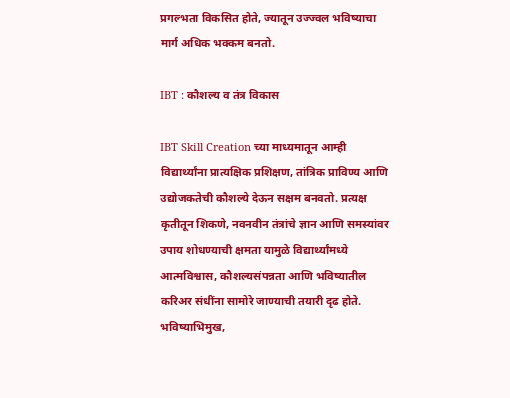प्रगल्भता विकसित होते, ज्यातून उज्ज्वल भविष्याचा मार्ग अधिक भक्कम बनतो.

IBT : कौशल्य व तंत्र विकास

IBT Skill Creation च्या माध्यमातून आम्ही विद्यार्थ्यांना प्रात्यक्षिक प्रशिक्षण, तांत्रिक प्राविण्य आणि उद्योजकतेची कौशल्ये देऊन सक्षम बनवतो. प्रत्यक्ष कृतीतून शिकणे, नवनवीन तंत्रांचे ज्ञान आणि समस्यांवर उपाय शोधण्याची क्षमता यामुळे विद्यार्थ्यांमध्ये आत्मविश्वास, कौशल्यसंपन्नता आणि भविष्यातील करिअर संधींना सामोरे जाण्याची तयारी दृढ होते. भविष्याभिमुख,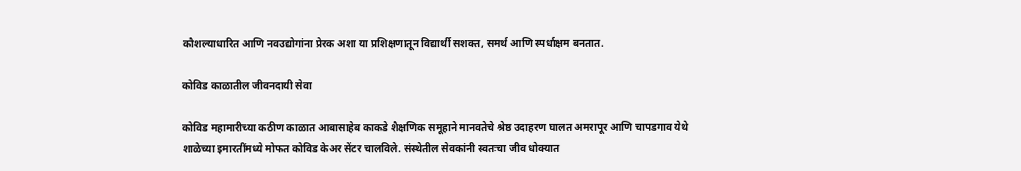कौशल्याधारित आणि नवउद्योगांना प्रेरक अशा या प्रशिक्षणातून विद्यार्थी सशक्त, समर्थ आणि स्पर्धाक्षम बनतात.

कोविड काळातील जीवनदायी सेवा

कोविड महामारीच्या कठीण काळात आबासाहेब काकडे शैक्षणिक समूहाने मानवतेचे श्रेष्ठ उदाहरण घालत अमरापूर आणि चापडगाव येथे शाळेच्या इमारतींमध्ये मोफत कोविड केअर सेंटर चालविले. संस्थेतील सेवकांनी स्वतःचा जीव धोक्यात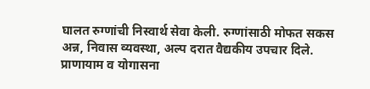घालत रुग्णांची निस्वार्थ सेवा केली. रुग्णांसाठी मोफत सकस अन्न, निवास व्यवस्था, अल्प दरात वैद्यकीय उपचार दिले. प्राणायाम व योगासना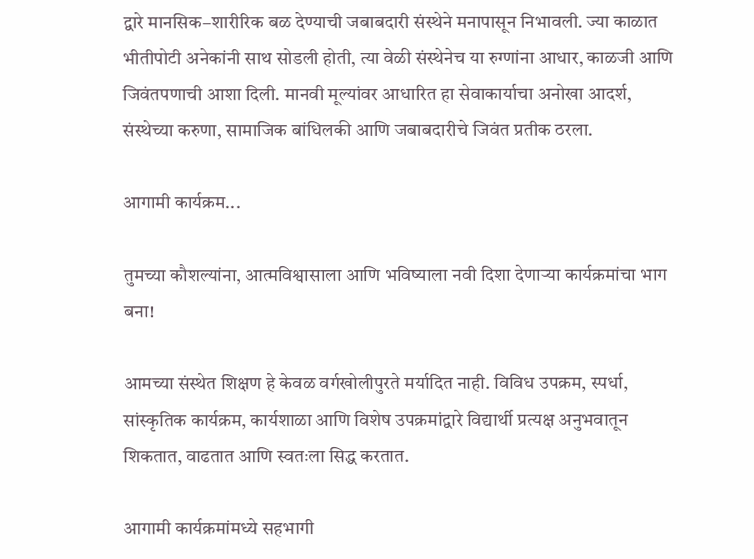द्वारे मानसिक–शारीरिक बळ देण्याची जबाबदारी संस्थेने मनापासून निभावली. ज्या काळात भीतीपोटी अनेकांनी साथ सोडली होती, त्या वेळी संस्थेनेच या रुग्णांना आधार, काळजी आणि जिवंतपणाची आशा दिली. मानवी मूल्यांवर आधारित हा सेवाकार्याचा अनोखा आदर्श, संस्थेच्या करुणा, सामाजिक बांधिलकी आणि जबाबदारीचे जिवंत प्रतीक ठरला.

आगामी कार्यक्रम...

तुमच्या कौशल्यांना, आत्मविश्वासाला आणि भविष्याला नवी दिशा देणाऱ्या कार्यक्रमांचा भाग बना!

आमच्या संस्थेत शिक्षण हे केवळ वर्गखोलीपुरते मर्यादित नाही. विविध उपक्रम, स्पर्धा, सांस्कृतिक कार्यक्रम, कार्यशाळा आणि विशेष उपक्रमांद्वारे विद्यार्थी प्रत्यक्ष अनुभवातून शिकतात, वाढतात आणि स्वतःला सिद्ध करतात.

आगामी कार्यक्रमांमध्ये सहभागी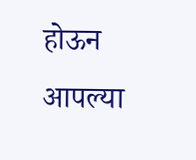होऊन आपल्या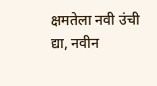क्षमतेला नवी उंची द्या, नवीन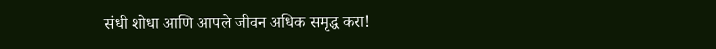संधी शोधा आणि आपले जीवन अधिक समृद्ध करा!